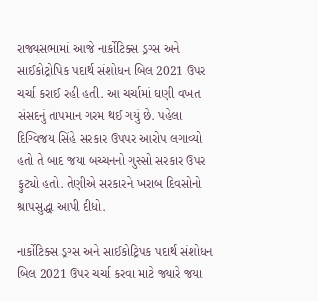રાજ્યસભામાં આજે નાર્કોટિક્સ ડ્રગ્સ અને સાઈકોટ્રોપિક પદાર્થ સંશોધન બિલ 2021 ઉપર ચર્ચા કરાઈ રહી હતી. આ ચર્ચામાં ઘણી વખત સંસદનું તાપમાન ગરમ થઈ ગયું છે. પહેલા દિગ્વિજય સિંહે સરકાર ઉપપર આરોપ લગાવ્યો હતો તે બાદ જયા બચ્ચનનો ગુસ્સો સરકાર ઉપર ફુટ્યો હતો. તેણીએ સરકારને ખરાબ દિવસોનો શ્રાપસુદ્ધા આપી દીધો.

નાર્કોટિક્સ ડ્રગ્સ અને સાઈકોટ્રિપક પદાર્થ સંશોધન બિલ 2021 ઉપર ચર્ચા કરવા માટે જ્યારે જયા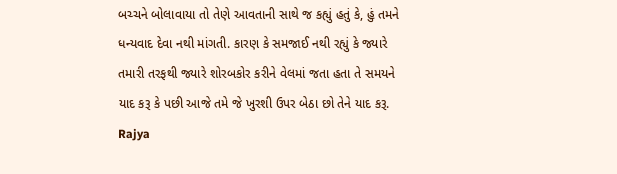બચ્ચને બોલાવાયા તો તેણે આવતાની સાથે જ કહ્યું હતું કે, હું તમને ધન્યવાદ દેવા નથી માંગતી. કારણ કે સમજાઈ નથી રહ્યું કે જ્યારે તમારી તરફથી જ્યારે શોરબકોર કરીને વેલમાં જતા હતા તે સમયને યાદ કરૂ કે પછી આજે તમે જે ખુરશી ઉપર બેઠા છો તેને યાદ કરૂ.
Rajya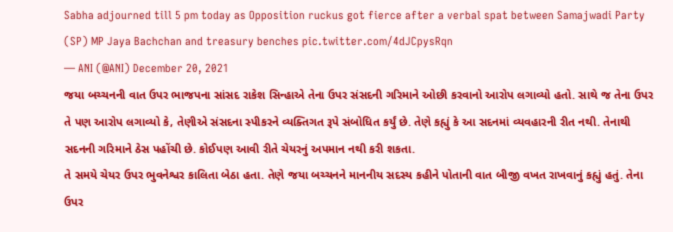Sabha adjourned till 5 pm today as Opposition ruckus got fierce after a verbal spat between Samajwadi Party (SP) MP Jaya Bachchan and treasury benches pic.twitter.com/4dJCpysRqn
— ANI (@ANI) December 20, 2021
જયા બચ્ચનની વાત ઉપર ભાજપના સાંસદ રાકેશ સિન્હાએ તેના ઉપર સંસદની ગરિમાને ઓછી કરવાનો આરોપ લગાવ્યો હતો. સાથે જ તેના ઉપર તે પણ આરોપ લગાવ્યો કે, તેણીએ સંસદના સ્પીકરને વ્યક્તિગત રૂપે સંબોધિત કર્યું છે. તેણે કહ્યું કે આ સદનમાં વ્યવહારની રીત નથી. તેનાથી સદનની ગરિમાને ઠેસ પહોંચી છે. કોઈપણ આવી રીતે ચેયરનું અપમાન નથી કરી શકતા.
તે સમયે ચેયર ઉપર ભુવનેશ્વર કાલિતા બેઠા હતા. તેણે જયા બચ્ચનને માનનીય સદસ્ય કહીને પોતાની વાત બીજી વખત રાખવાનું કહ્યું હતું. તેના ઉપર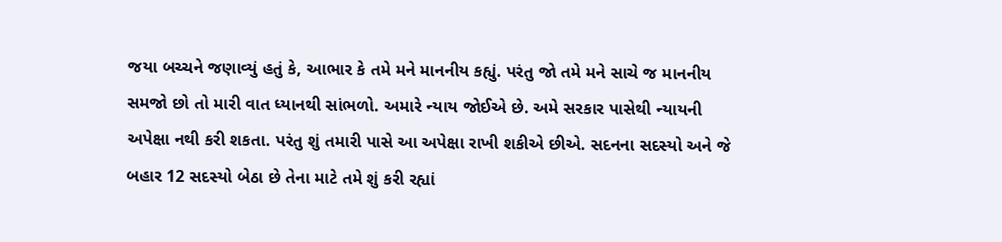જયા બચ્ચને જણાવ્યું હતું કે, આભાર કે તમે મને માનનીય કહ્યું. પરંતુ જો તમે મને સાચે જ માનનીય સમજો છો તો મારી વાત ધ્યાનથી સાંભળો. અમારે ન્યાય જોઈએ છે. અમે સરકાર પાસેથી ન્યાયની અપેક્ષા નથી કરી શકતા. પરંતુ શું તમારી પાસે આ અપેક્ષા રાખી શકીએ છીએ. સદનના સદસ્યો અને જે બહાર 12 સદસ્યો બેઠા છે તેના માટે તમે શું કરી રહ્યાં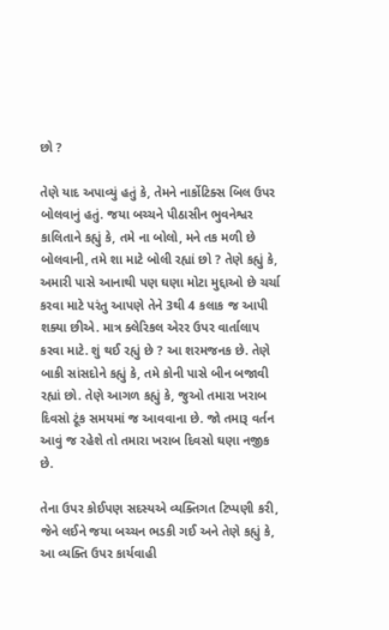છો ?

તેણે યાદ અપાવ્યું હતું કે, તેમને નાર્કોટિક્સ બિલ ઉપર બોલવાનું હતું. જયા બચ્ચને પીઠાસીન ભુવનેશ્વર કાલિતાને કહ્યું કે, તમે ના બોલો, મને તક મળી છે બોલવાની, તમે શા માટે બોલી રહ્યાં છો ? તેણે કહ્યું કે, અમારી પાસે આનાથી પણ ઘણા મોટા મુદ્દાઓ છે ચર્ચા કરવા માટે પરંતુ આપણે તેને 3થી 4 કલાક જ આપી શક્યા છીએ. માત્ર ક્લેરિકલ એરર ઉપર વાર્તાલાપ કરવા માટે. શું થઈ રહ્યું છે ? આ શરમજનક છે. તેણે બાકી સાંસદોને કહ્યું કે, તમે કોની પાસે બીન બજાવી રહ્યાં છો. તેણે આગળ કહ્યું કે, જુઓ તમારા ખરાબ દિવસો ટૂંક સમયમાં જ આવવાના છે. જો તમારૂ વર્તન આવું જ રહેશે તો તમારા ખરાબ દિવસો ઘણા નજીક છે.

તેના ઉપર કોઈપણ સદસ્યએ વ્યક્તિગત ટિપ્પણી કરી, જેને લઈને જયા બચ્ચન ભડકી ગઈ અને તેણે કહ્યું કે, આ વ્યક્તિ ઉપર કાર્યવાહી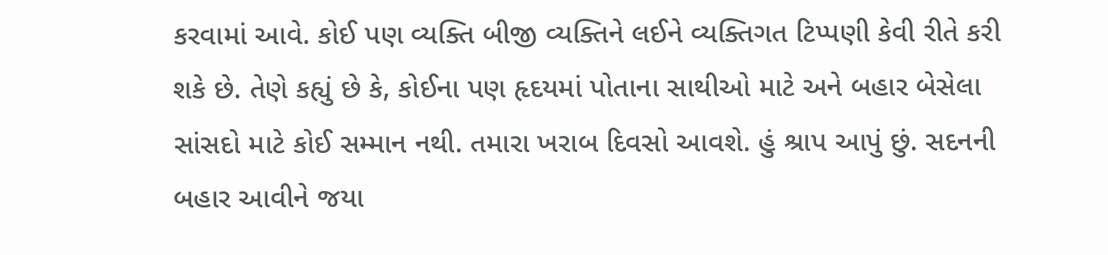કરવામાં આવે. કોઈ પણ વ્યક્તિ બીજી વ્યક્તિને લઈને વ્યક્તિગત ટિપ્પણી કેવી રીતે કરી શકે છે. તેણે કહ્યું છે કે, કોઈના પણ હૃદયમાં પોતાના સાથીઓ માટે અને બહાર બેસેલા સાંસદો માટે કોઈ સમ્માન નથી. તમારા ખરાબ દિવસો આવશે. હું શ્રાપ આપું છું. સદનની બહાર આવીને જયા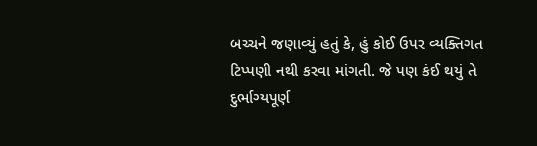બચ્ચને જણાવ્યું હતું કે, હું કોઈ ઉપર વ્યક્તિગત ટિપ્પણી નથી કરવા માંગતી. જે પણ કંઈ થયું તે દુર્ભાગ્યપૂર્ણ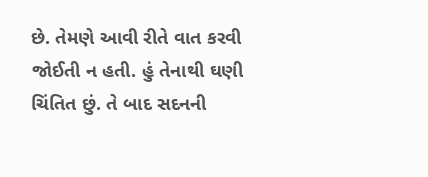છે. તેમણે આવી રીતે વાત કરવી જોઈતી ન હતી. હું તેનાથી ઘણી ચિંતિત છું. તે બાદ સદનની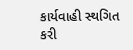કાર્યવાહી સ્થગિત કરી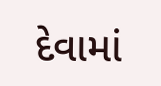દેવામાં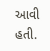આવી હતી.